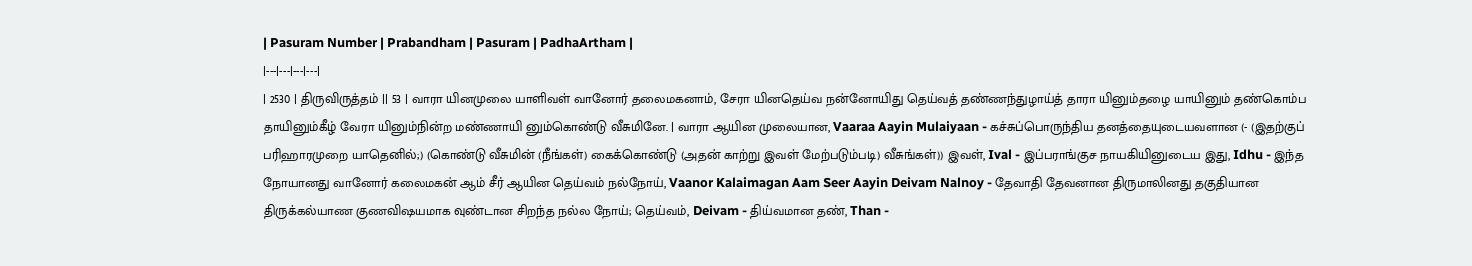| Pasuram Number | Prabandham | Pasuram | PadhaArtham |
|---|---|---|---|
| 2530 | திருவிருத்தம் || 53 | வாரா யினமுலை யாளிவள் வானோர் தலைமகனாம், சேரா யினதெய்வ நன்னோயிது தெய்வத் தண்ணந்துழாய்த் தாரா யினும்தழை யாயினும் தண்கொம்ப தாயினும்கீழ் வேரா யினும்நின்ற மண்ணாயி னும்கொண்டு வீசுமினே. | வாரா ஆயின முலையான, Vaaraa Aayin Mulaiyaan - கச்சுப்பொருந்திய தனத்தையுடையவளான (- (இதற்குப் பரிஹாரமுறை யாதெனில்;) (கொண்டு வீசுமின் (நீங்கள்) கைக்கொண்டு (அதன் காற்று இவள் மேற்படும்படி) வீசுங்கள்)) இவள், Ival - இப்பராங்குச நாயகியினுடைய இது, Idhu - இந்த நோயானது வானோர் கலைமகன் ஆம் சீர் ஆயின தெய்வம் நல்நோய், Vaanor Kalaimagan Aam Seer Aayin Deivam Nalnoy - தேவாதி தேவனான திருமாலினது தகுதியான திருக்கல்யாண குணவிஷயமாக வுண்டான சிறந்த நல்ல நோய்; தெய்வம், Deivam - திய்வமான தண், Than -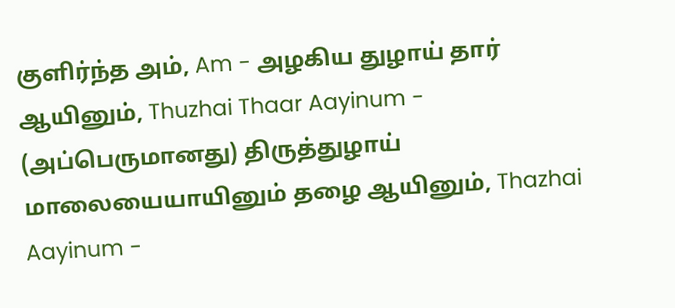குளிர்ந்த அம், Am - அழகிய துழாய் தார் ஆயினும், Thuzhai Thaar Aayinum - (அப்பெருமானது) திருத்துழாய் மாலையையாயினும் தழை ஆயினும், Thazhai Aayinum -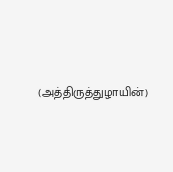(அத்திருத்துழாயின்)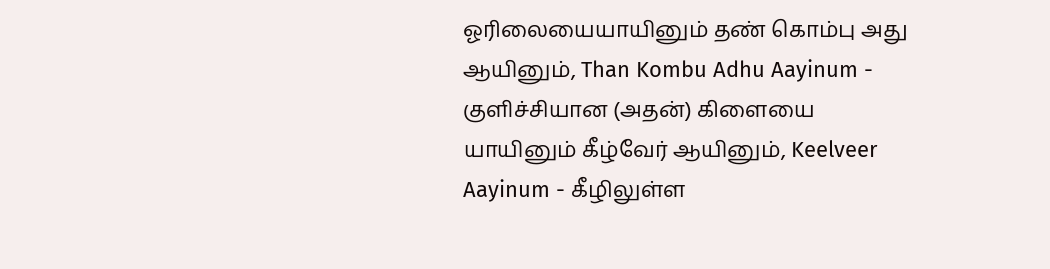ஓரிலையையாயினும் தண் கொம்பு அது ஆயினும், Than Kombu Adhu Aayinum - குளிச்சியான (அதன்) கிளையை யாயினும் கீழ்வேர் ஆயினும், Keelveer Aayinum - கீழிலுள்ள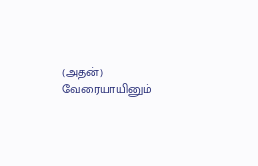(அதன்) வேரையாயினும்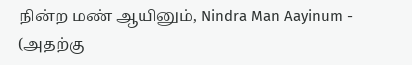நின்ற மண் ஆயினும், Nindra Man Aayinum - (அதற்கு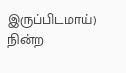இருப்பிடமாய்) நின்ற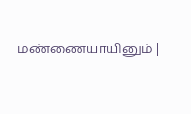மண்ணையாயினும் |